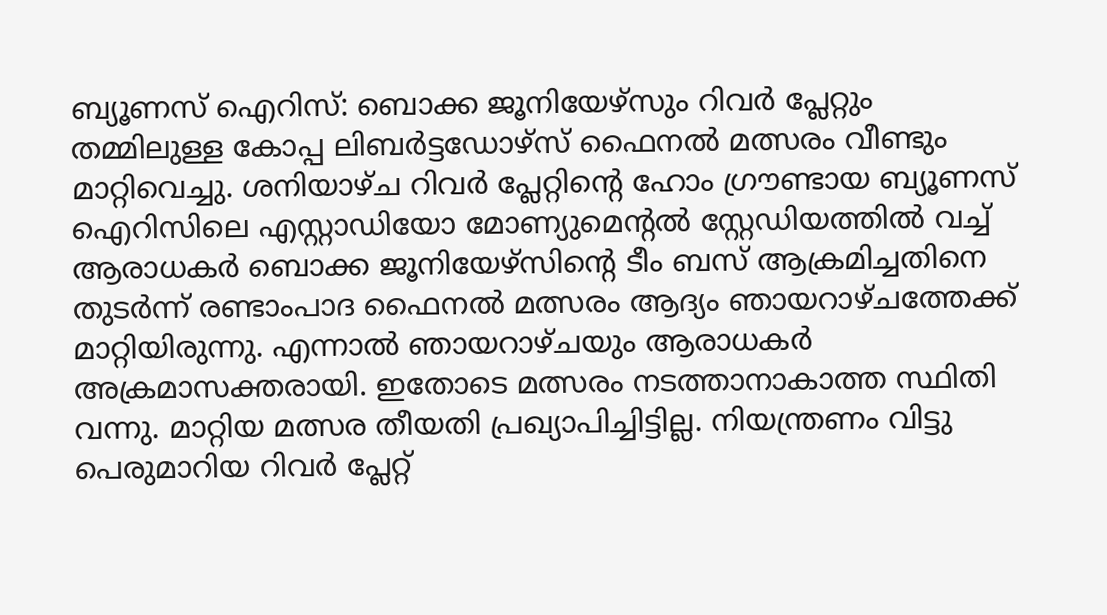ബ്യൂണസ് ഐറിസ്: ബൊക്ക ജൂനിയേഴ്സും റിവർ പ്ലേറ്റും തമ്മിലുള്ള കോപ്പ ലിബർട്ടഡോഴ്സ് ഫൈനൽ മത്സരം വീണ്ടും മാറ്റിവെച്ചു. ശനിയാഴ്ച റിവർ പ്ലേറ്റിന്റെ ഹോം ഗ്രൗണ്ടായ ബ്യൂണസ് ഐറിസിലെ എസ്റ്റാഡിയോ മോണ്യുമെന്റൽ സ്റ്റേഡിയത്തിൽ വച്ച് ആരാധകർ ബൊക്ക ജൂനിയേഴ്സിന്റെ ടീം ബസ് ആക്രമിച്ചതിനെ തുടർന്ന് രണ്ടാംപാദ ഫൈനൽ മത്സരം ആദ്യം ഞായറാഴ്ചത്തേക്ക് മാറ്റിയിരുന്നു. എന്നാൽ ഞായറാഴ്ചയും ആരാധകർ അക്രമാസക്തരായി. ഇതോടെ മത്സരം നടത്താനാകാത്ത സ്ഥിതി വന്നു. മാറ്റിയ മത്സര തീയതി പ്രഖ്യാപിച്ചിട്ടില്ല. നിയന്ത്രണം വിട്ടു പെരുമാറിയ റിവർ പ്ലേറ്റ്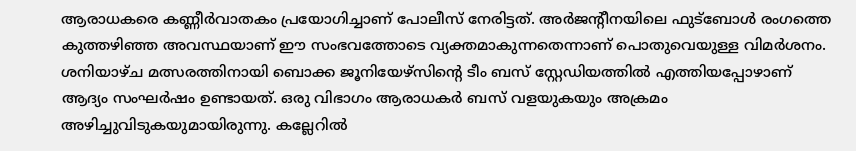ആരാധകരെ കണ്ണീർവാതകം പ്രയോഗിച്ചാണ് പോലീസ് നേരിട്ടത്. അർജന്റീനയിലെ ഫുട്ബോൾ രംഗത്തെ കുത്തഴിഞ്ഞ അവസ്ഥയാണ് ഈ സംഭവത്തോടെ വ്യക്തമാകുന്നതെന്നാണ് പൊതുവെയുള്ള വിമർശനം. ശനിയാഴ്ച മത്സരത്തിനായി ബൊക്ക ജൂനിയേഴ്സിന്റെ ടീം ബസ് സ്റ്റേഡിയത്തിൽ എത്തിയപ്പോഴാണ് ആദ്യം സംഘർഷം ഉണ്ടായത്. ഒരു വിഭാഗം ആരാധകർ ബസ് വളയുകയും അക്രമം അഴിച്ചുവിടുകയുമായിരുന്നു. കല്ലേറിൽ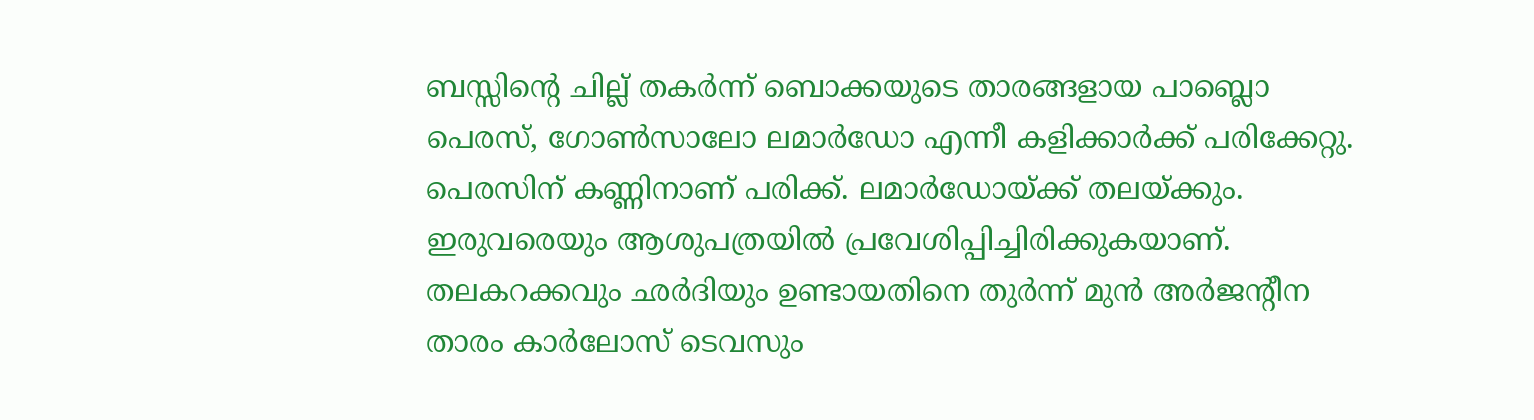ബസ്സിന്റെ ചില്ല് തകർന്ന് ബൊക്കയുടെ താരങ്ങളായ പാബ്ലൊ പെരസ്, ഗോൺസാലോ ലമാർഡോ എന്നീ കളിക്കാർക്ക് പരിക്കേറ്റു. പെരസിന് കണ്ണിനാണ് പരിക്ക്. ലമാർഡോയ്ക്ക് തലയ്ക്കും. ഇരുവരെയും ആശുപത്രയിൽ പ്രവേശിപ്പിച്ചിരിക്കുകയാണ്. തലകറക്കവും ഛർദിയും ഉണ്ടായതിനെ തുർന്ന് മുൻ അർജന്റീന താരം കാർലോസ് ടെവസും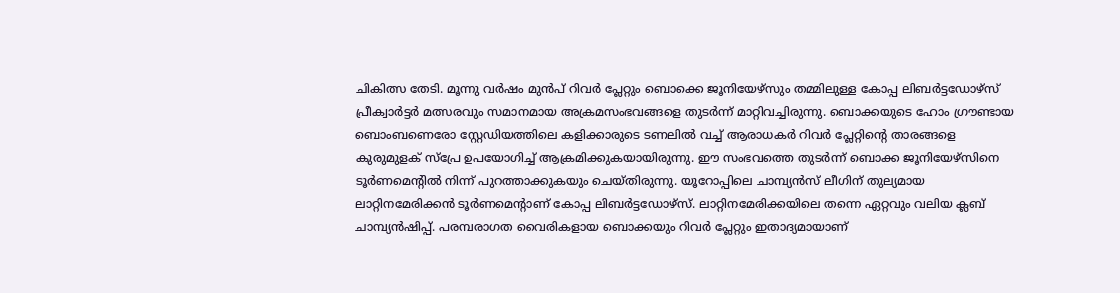ചികിത്സ തേടി. മൂന്നു വർഷം മുൻപ് റിവർ പ്ലേറ്റും ബൊക്കെ ജൂനിയേഴ്സും തമ്മിലുള്ള കോപ്പ ലിബർട്ടഡോഴ്സ് പ്രീക്വാർട്ടർ മത്സരവും സമാനമായ അക്രമസംഭവങ്ങളെ തുടർന്ന് മാറ്റിവച്ചിരുന്നു. ബൊക്കയുടെ ഹോം ഗ്രൗണ്ടായ ബൊംബണെരോ സ്റ്റേഡിയത്തിലെ കളിക്കാരുടെ ടണലിൽ വച്ച് ആരാധകർ റിവർ പ്ലേറ്റിന്റെ താരങ്ങളെ കുരുമുളക് സ്പ്രേ ഉപയോഗിച്ച് ആക്രമിക്കുകയായിരുന്നു. ഈ സംഭവത്തെ തുടർന്ന് ബൊക്ക ജൂനിയേഴ്സിനെ ടൂർണമെന്റിൽ നിന്ന് പുറത്താക്കുകയും ചെയ്തിരുന്നു. യൂറോപ്പിലെ ചാമ്പ്യൻസ് ലീഗിന് തുല്യമായ ലാറ്റിനമേരിക്കൻ ടൂർണമെന്റാണ് കോപ്പ ലിബർട്ടഡോഴ്സ്. ലാറ്റിനമേരിക്കയിലെ തന്നെ ഏറ്റവും വലിയ ക്ലബ് ചാമ്പ്യൻഷിപ്പ്. പരമ്പരാഗത വൈരികളായ ബൊക്കയും റിവർ പ്ലേറ്റും ഇതാദ്യമായാണ്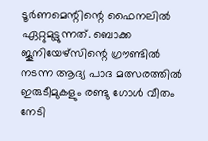ടൂർണമെന്റിന്റെ ഫൈനലിൽ ഏറ്റുമുട്ടുന്നത്. ബൊക്ക ജൂനിയേഴ്സിന്റെ ഗ്രൗണ്ടിൽ നടന്ന ആദ്യ പാദ മത്സരത്തിൽ ഇരുടീമുകളും രണ്ടു ഗോൾ വീതം നേടി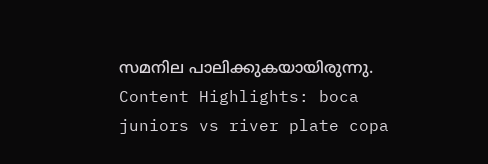സമനില പാലിക്കുകയായിരുന്നു. Content Highlights: boca juniors vs river plate copa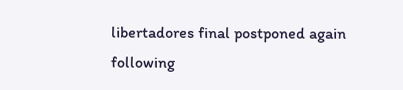libertadores final postponed again following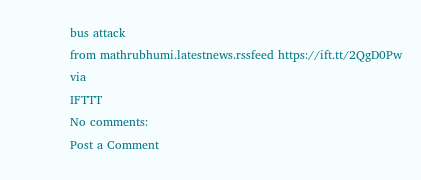bus attack
from mathrubhumi.latestnews.rssfeed https://ift.tt/2QgD0Pw
via
IFTTT
No comments:
Post a Comment